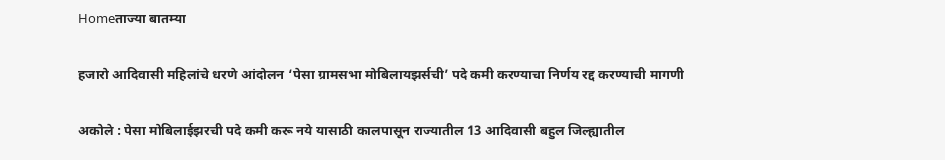Homeताज्या बातम्या

हजारो आदिवासी महिलांचे धरणे आंदोलन ‘पेसा ग्रामसभा मोबिलायझर्सची’ पदे कमी करण्याचा निर्णय रद्द करण्याची मागणी

अकोले : पेसा मोबिलाईझरची पदे कमी करू नये यासाठी कालपासून राज्यातील 13 आदिवासी बहुल जिल्ह्यातील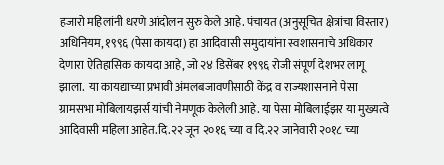हजारो महिलांनी धरणे आंदोलन सुरु केले आहे. पंचायत (अनुसूचित क्षेत्रांचा विस्तार) अधिनियम, १९९६ (पेसा कायदा) हा आदिवासी समुदायांना स्वशासनाचे अधिकार देणारा ऐतिहासिक कायदा आहे, जो २४ डिसेंबर १९९६ रोजी संपूर्ण देशभर लागू झाला.  या कायद्याच्या प्रभावी अंमलबजावणीसाठी केंद्र व राज्यशासनाने पेसा ग्रामसभा मोबिलायझर्स यांची नेमणूक केलेली आहे. या पेसा मोबिलाईझर या मुख्यत्वे आदिवासी महिला आहेत.दि.२२ जून २०१६ च्या व दि.२२ जानेवारी २०१८ च्या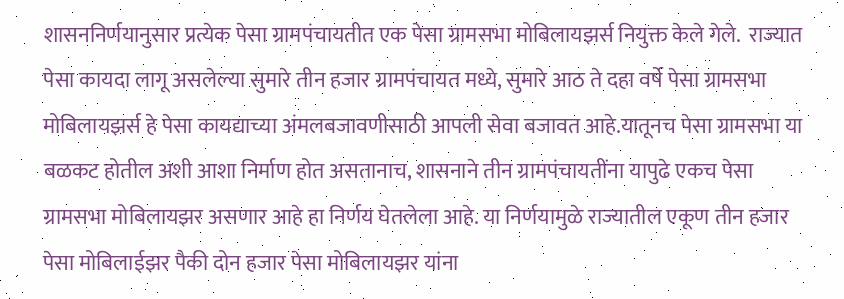शासननिर्णयानुसार प्रत्येक पेसा ग्रामपंचायतीत एक पेसा ग्रामसभा मोबिलायझर्स नियुक्त केले गेले.  राज्यात पेसा कायदा लागू असलेल्या सुमारे तीन हजार ग्रामपंचायत मध्ये, सुमारे आठ ते दहा वर्षे पेसा ग्रामसभा मोबिलायझर्स हे पेसा कायद्याच्या अंमलबजावणीसाठी आपली सेवा बजावत आहे.यातूनच पेसा ग्रामसभा या बळकट होतील अशी आशा निर्माण होत असतानाच, शासनाने तीन ग्रामपंचायतींना यापुढे एकच पेसा ग्रामसभा मोबिलायझर असणार आहे हा निर्णय घेतलेला आहे. या निर्णयामुळे राज्यातील एकूण तीन हजार पेसा मोबिलाईझर पैकी दोन हजार पेसा मोबिलायझर यांना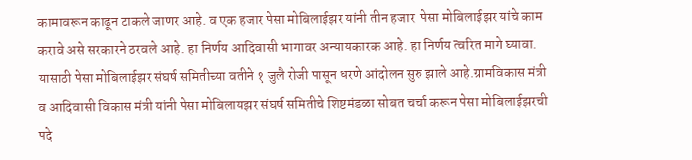कामावरून काढून टाकले जाणर आहे. व एक हजार पेसा मोबिलाईझर यांनी तीन हजार  पेसा मोबिलाईझर यांचे काम करावे असे सरकारने ठरवले आहे. हा निर्णय आदिवासी भागावर अन्यायकारक आहे. हा निर्णय त्वरित मागे घ्यावा. यासाठी पेसा मोबिलाईझर संघर्ष समितीच्या वतीने १ जुलै रोजी पासून धरणे आंदोलन सुरु झाले आहे.ग्रामविकास मंत्री व आदिवासी विकास मंत्री यांनी पेसा मोबिलायझर संघर्ष समितीचे शिष्टमंडळा सोबत चर्चा करून पेसा मोबिलाईझरची पदे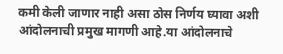कमी केली जाणार नाही असा ठोस निर्णय घ्यावा अशी आंदोलनाची प्रमुख मागणी आहे.या आंदोलनाचे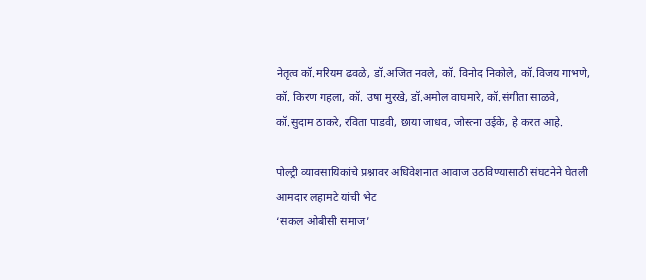नेतृत्व कॉ.मरियम ढवळे, डॉ.अजित नवले, कॉ. विनोद निकोले, कॉ.विजय गाभणे, कॉ. किरण गहला, कॉ. उषा मुरखे, डॉ.अमोल वाघमारे, कॉ.संगीता साळवे, कॉ.सुदाम ठाकरे, रविता पाडवी, छाया जाधव, जोस्त्ना उईके, हे करत आहे.

पोल्ट्री व्यावसायिकांचे प्रश्नावर अधिवेशनात आवाज उठविण्यासाठी संघटनेने घेतली आमदार लहामटे यांची भेट
‘सकल ओबीसी समाज’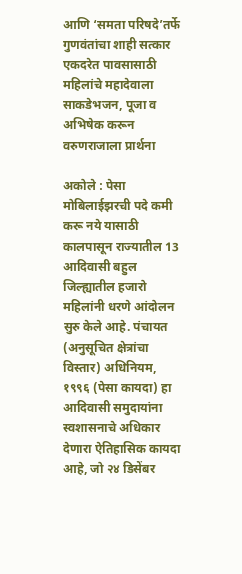आणि ‘समता परिषदे’तर्फे गुणवंतांचा शाही सत्कार
एकदरेत पावसासाठी महिलांचे महादेवाला साकडेभजन, पूजा व अभिषेक करून वरुणराजाला प्रार्थना

अकोले : पेसा मोबिलाईझरची पदे कमी करू नये यासाठी कालपासून राज्यातील 13 आदिवासी बहुल जिल्ह्यातील हजारो महिलांनी धरणे आंदोलन सुरु केले आहे. पंचायत (अनुसूचित क्षेत्रांचा विस्तार) अधिनियम, १९९६ (पेसा कायदा) हा आदिवासी समुदायांना स्वशासनाचे अधिकार देणारा ऐतिहासिक कायदा आहे, जो २४ डिसेंबर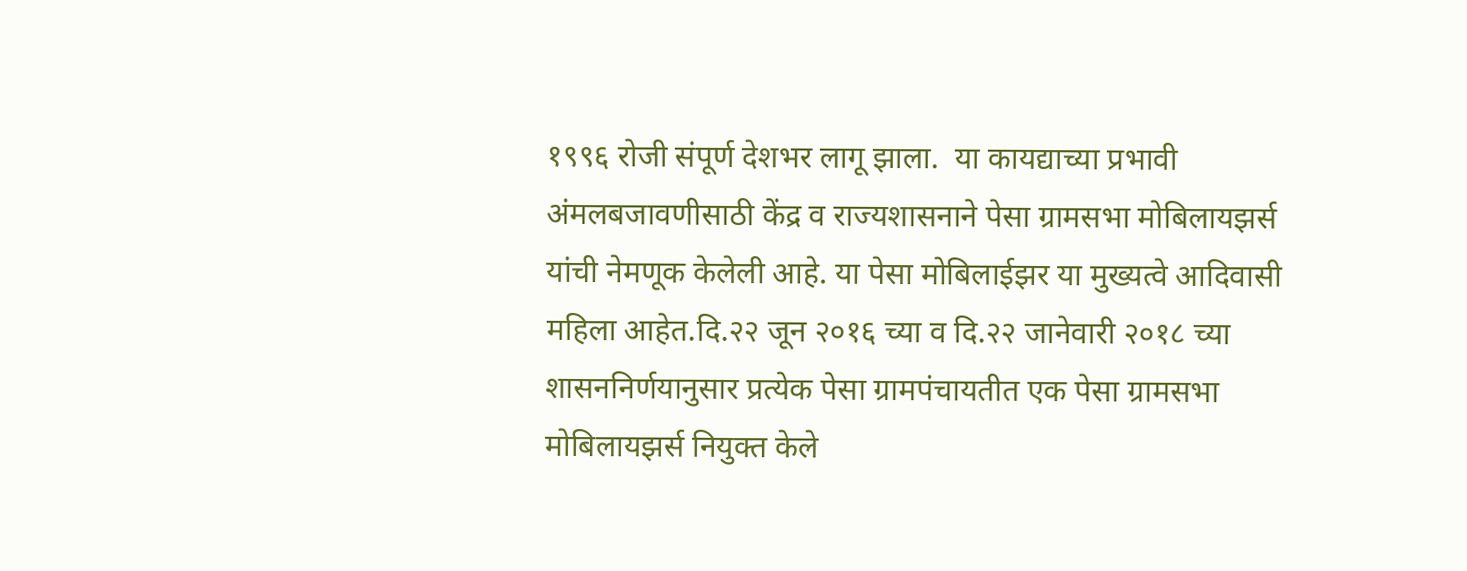१९९६ रोजी संपूर्ण देशभर लागू झाला.  या कायद्याच्या प्रभावी अंमलबजावणीसाठी केंद्र व राज्यशासनाने पेसा ग्रामसभा मोबिलायझर्स यांची नेमणूक केलेली आहे. या पेसा मोबिलाईझर या मुख्यत्वे आदिवासी महिला आहेत.दि.२२ जून २०१६ च्या व दि.२२ जानेवारी २०१८ च्या शासननिर्णयानुसार प्रत्येक पेसा ग्रामपंचायतीत एक पेसा ग्रामसभा मोबिलायझर्स नियुक्त केले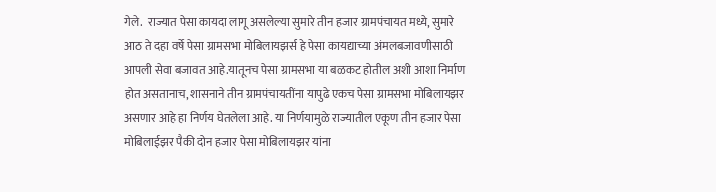गेले.  राज्यात पेसा कायदा लागू असलेल्या सुमारे तीन हजार ग्रामपंचायत मध्ये, सुमारे आठ ते दहा वर्षे पेसा ग्रामसभा मोबिलायझर्स हे पेसा कायद्याच्या अंमलबजावणीसाठी आपली सेवा बजावत आहे.यातूनच पेसा ग्रामसभा या बळकट होतील अशी आशा निर्माण होत असतानाच, शासनाने तीन ग्रामपंचायतींना यापुढे एकच पेसा ग्रामसभा मोबिलायझर असणार आहे हा निर्णय घेतलेला आहे. या निर्णयामुळे राज्यातील एकूण तीन हजार पेसा मोबिलाईझर पैकी दोन हजार पेसा मोबिलायझर यांना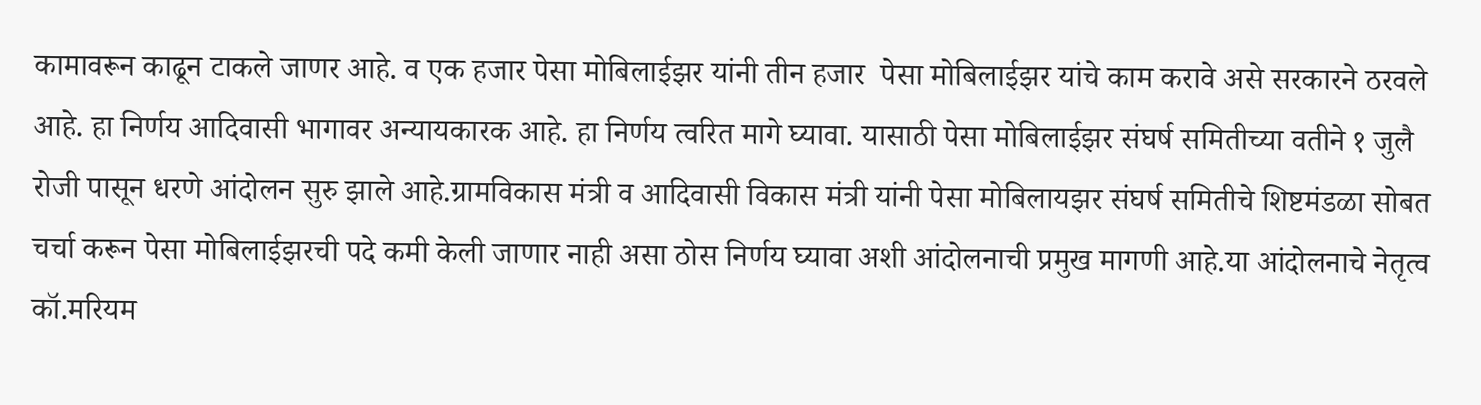कामावरून काढून टाकले जाणर आहे. व एक हजार पेसा मोबिलाईझर यांनी तीन हजार  पेसा मोबिलाईझर यांचे काम करावे असे सरकारने ठरवले आहे. हा निर्णय आदिवासी भागावर अन्यायकारक आहे. हा निर्णय त्वरित मागे घ्यावा. यासाठी पेसा मोबिलाईझर संघर्ष समितीच्या वतीने १ जुलै रोजी पासून धरणे आंदोलन सुरु झाले आहे.ग्रामविकास मंत्री व आदिवासी विकास मंत्री यांनी पेसा मोबिलायझर संघर्ष समितीचे शिष्टमंडळा सोबत चर्चा करून पेसा मोबिलाईझरची पदे कमी केली जाणार नाही असा ठोस निर्णय घ्यावा अशी आंदोलनाची प्रमुख मागणी आहे.या आंदोलनाचे नेतृत्व कॉ.मरियम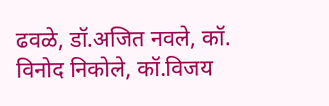ढवळे, डॉ.अजित नवले, कॉ. विनोद निकोले, कॉ.विजय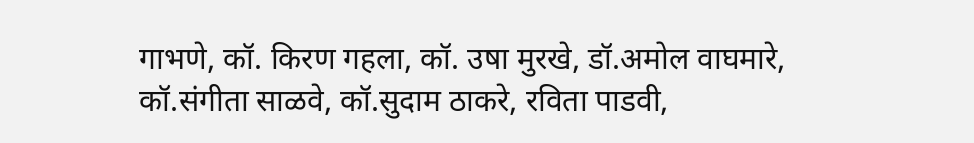गाभणे, कॉ. किरण गहला, कॉ. उषा मुरखे, डॉ.अमोल वाघमारे, कॉ.संगीता साळवे, कॉ.सुदाम ठाकरे, रविता पाडवी,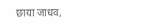छाया जाधव,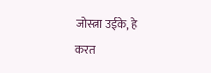जोस्त्ना उईके, हे करत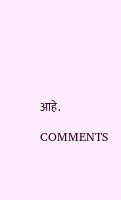आहे.

COMMENTS